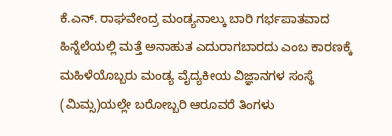ಕೆ.ಎನ್. ರಾಘವೇಂದ್ರ ಮಂಡ್ಯನಾಲ್ಕು ಬಾರಿ ಗರ್ಭಪಾತವಾದ ಹಿನ್ನೆಲೆಯಲ್ಲಿ ಮತ್ತೆ ಅನಾಹುತ ಎದುರಾಗಬಾರದು ಎಂಬ ಕಾರಣಕ್ಕೆ ಮಹಿಳೆಯೊಬ್ಬರು ಮಂಡ್ಯ ವೈದ್ಯಕೀಯ ವಿಜ್ಞಾನಗಳ ಸಂಸ್ಥೆ (ಮಿಮ್ಸ)ಯಲ್ಲೇ ಬರೋಬ್ಬರಿ ಆರೂವರೆ ತಿಂಗಳು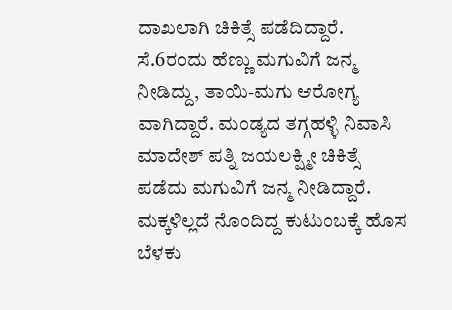ದಾಖಲಾಗಿ ಚಿಕಿತ್ಸೆ ಪಡೆದಿದ್ದಾರೆ. ಸೆ.6ರಂದು ಹೆಣ್ಣು ಮಗುವಿಗೆ ಜನ್ಮ ನೀಡಿದ್ದು, ತಾಯಿ-ಮಗು ಆರೋಗ್ಯ ವಾಗಿದ್ದಾರೆ. ಮಂಡ್ಯದ ತಗ್ಗಹಳ್ಳಿ ನಿವಾಸಿ ಮಾದೇಶ್ ಪತ್ನಿ ಜಯಲಕ್ಷ್ಮೀ ಚಿಕಿತ್ಸೆ ಪಡೆದು ಮಗುವಿಗೆ ಜನ್ಮ ನೀಡಿದ್ದಾರೆ. ಮಕ್ಕಳಿಲ್ಲದೆ ನೊಂದಿದ್ದ ಕುಟುಂಬಕ್ಕೆ ಹೊಸ ಬೆಳಕು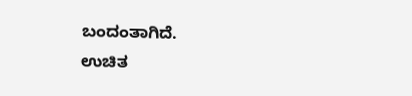ಬಂದಂತಾಗಿದೆ.
ಉಚಿತ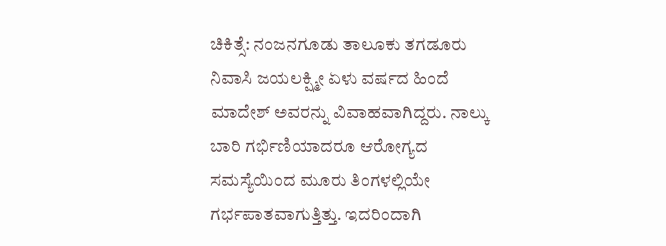ಚಿಕಿತ್ಸೆ: ನಂಜನಗೂಡು ತಾಲೂಕು ತಗಡೂರು ನಿವಾಸಿ ಜಯಲಕ್ಷ್ಮೀ ಏಳು ವರ್ಷದ ಹಿಂದೆ ಮಾದೇಶ್ ಅವರನ್ನು ವಿವಾಹವಾಗಿದ್ದರು. ನಾಲ್ಕು ಬಾರಿ ಗರ್ಭಿಣಿಯಾದರೂ ಆರೋಗ್ಯದ ಸಮಸ್ಯೆಯಿಂದ ಮೂರು ತಿಂಗಳಲ್ಲಿಯೇ ಗರ್ಭಪಾತವಾಗುತ್ತಿತ್ತು. ಇದರಿಂದಾಗಿ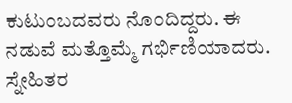ಕುಟುಂಬದವರು ನೊಂದಿದ್ದರು. ಈ ನಡುವೆ ಮತ್ತೊಮ್ಮೆ ಗರ್ಭಿಣಿಯಾದರು. ಸ್ನೇಹಿತರ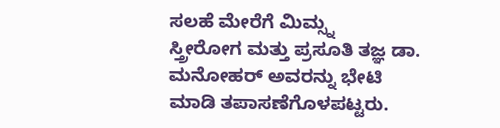ಸಲಹೆ ಮೇರೆಗೆ ಮಿಮ್ಸ್ನ
ಸ್ತ್ರೀರೋಗ ಮತ್ತು ಪ್ರಸೂತಿ ತಜ್ಞ ಡಾ. ಮನೋಹರ್ ಅವರನ್ನು ಭೇಟಿ ಮಾಡಿ ತಪಾಸಣೆಗೊಳಪಟ್ಟರು.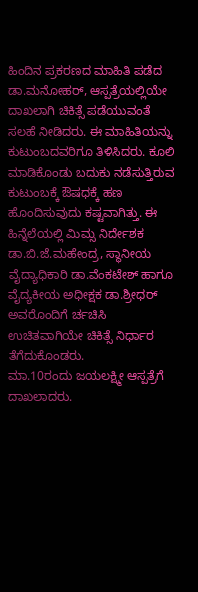ಹಿಂದಿನ ಪ್ರಕರಣದ ಮಾಹಿತಿ ಪಡೆದ ಡಾ.ಮನೋಹರ್, ಆಸ್ಪತ್ರೆಯಲ್ಲಿಯೇ ದಾಖಲಾಗಿ ಚಿಕಿತ್ಸೆ ಪಡೆಯುವಂತೆ ಸಲಹೆ ನೀಡಿದರು. ಈ ಮಾಹಿತಿಯನ್ನು ಕುಟುಂಬದವರಿಗೂ ತಿಳಿಸಿದರು. ಕೂಲಿ ಮಾಡಿಕೊಂಡು ಬದುಕು ನಡೆಸುತ್ತಿರುವ ಕುಟುಂಬಕ್ಕೆ ಔಷಧಕ್ಕೆ ಹಣ ಹೊಂದಿಸುವುದು ಕಷ್ಟವಾಗಿತ್ತು. ಈ ಹಿನ್ನೆಲೆಯಲ್ಲಿ ಮಿಮ್ಸ ನಿರ್ದೇಶಕ ಡಾ.ಬಿ.ಜೆ.ಮಹೇಂದ್ರ, ಸ್ಥಾನೀಯ ವೈದ್ಯಾಧಿಕಾರಿ ಡಾ.ವೆಂಕಟೇಶ್ ಹಾಗೂ ವೈದ್ಯಕೀಯ ಅಧೀಕ್ಷಕ ಡಾ.ಶ್ರೀಧರ್ ಅವರೊಂದಿಗೆ ರ್ಚಚಿಸಿ ಉಚಿತವಾಗಿಯೇ ಚಿಕಿತ್ಸೆ ನಿರ್ಧಾರ ತೆಗೆದುಕೊಂಡರು.
ಮಾ.10ರಂದು ಜಯಲಕ್ಷ್ಮೀ ಆಸ್ಪತ್ರೆಗೆ ದಾಖಲಾದರು.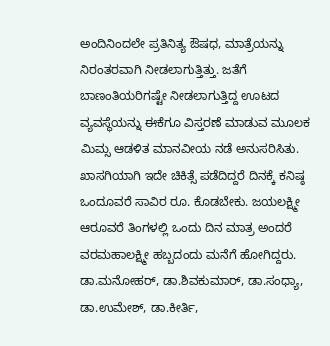ಅಂದಿನಿಂದಲೇ ಪ್ರತಿನಿತ್ಯ ಔಷಧ, ಮಾತ್ರೆಯನ್ನು ನಿರಂತರವಾಗಿ ನೀಡಲಾಗುತ್ತಿತ್ತು. ಜತೆಗೆ ಬಾಣಂತಿಯರಿಗಷ್ಟೇ ನೀಡಲಾಗುತ್ತಿದ್ದ ಊಟದ ವ್ಯವಸ್ಥೆಯನ್ನು ಈಕೆಗೂ ವಿಸ್ತರಣೆ ಮಾಡುವ ಮೂಲಕ ಮಿಮ್ಸ ಆಡಳಿತ ಮಾನವೀಯ ನಡೆ ಅನುಸರಿಸಿತು. ಖಾಸಗಿಯಾಗಿ ಇದೇ ಚಿಕಿತ್ಸೆ ಪಡೆದಿದ್ದರೆ ದಿನಕ್ಕೆ ಕನಿಷ್ಠ ಒಂದೂವರೆ ಸಾವಿರ ರೂ. ಕೊಡಬೇಕು. ಜಯಲಕ್ಷ್ಮೀ ಆರೂವರೆ ತಿಂಗಳಲ್ಲಿ ಒಂದು ದಿನ ಮಾತ್ರ ಅಂದರೆ ವರಮಹಾಲಕ್ಷ್ಮೀ ಹಬ್ಬದಂದು ಮನೆಗೆ ಹೋಗಿದ್ದರು. ಡಾ.ಮನೋಹರ್, ಡಾ.ಶಿವಕುಮಾರ್, ಡಾ.ಸಂಧ್ಯಾ, ಡಾ.ಉಮೇಶ್, ಡಾ.ಕೀರ್ತಿ,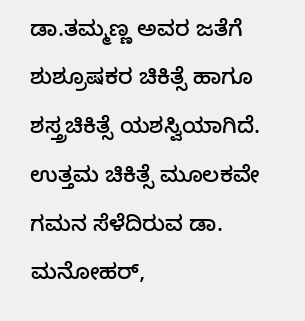ಡಾ.ತಮ್ಮಣ್ಣ ಅವರ ಜತೆಗೆ ಶುಶ್ರೂಷಕರ ಚಿಕಿತ್ಸೆ ಹಾಗೂ ಶಸ್ತ್ರಚಿಕಿತ್ಸೆ ಯಶಸ್ವಿಯಾಗಿದೆ. ಉತ್ತಮ ಚಿಕಿತ್ಸೆ ಮೂಲಕವೇ ಗಮನ ಸೆಳೆದಿರುವ ಡಾ. ಮನೋಹರ್,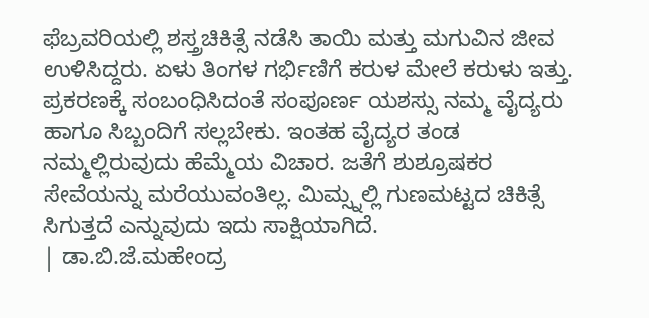ಫೆಬ್ರವರಿಯಲ್ಲಿ ಶಸ್ತ್ರಚಿಕಿತ್ಸೆ ನಡೆಸಿ ತಾಯಿ ಮತ್ತು ಮಗುವಿನ ಜೀವ ಉಳಿಸಿದ್ದರು. ಏಳು ತಿಂಗಳ ಗರ್ಭಿಣಿಗೆ ಕರುಳ ಮೇಲೆ ಕರುಳು ಇತ್ತು.
ಪ್ರಕರಣಕ್ಕೆ ಸಂಬಂಧಿಸಿದಂತೆ ಸಂಪೂರ್ಣ ಯಶಸ್ಸು ನಮ್ಮ ವೈದ್ಯರು ಹಾಗೂ ಸಿಬ್ಬಂದಿಗೆ ಸಲ್ಲಬೇಕು. ಇಂತಹ ವೈದ್ಯರ ತಂಡ ನಮ್ಮಲ್ಲಿರುವುದು ಹೆಮ್ಮೆಯ ವಿಚಾರ. ಜತೆಗೆ ಶುಶ್ರೂಷಕರ ಸೇವೆಯನ್ನು ಮರೆಯುವಂತಿಲ್ಲ. ಮಿಮ್ಸ್ನಲ್ಲಿ ಗುಣಮಟ್ಟದ ಚಿಕಿತ್ಸೆ ಸಿಗುತ್ತದೆ ಎನ್ನುವುದು ಇದು ಸಾಕ್ಷಿಯಾಗಿದೆ.
| ಡಾ.ಬಿ.ಜೆ.ಮಹೇಂದ್ರ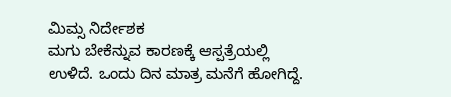ಮಿಮ್ಸ ನಿರ್ದೇಶಕ
ಮಗು ಬೇಕೆನ್ನುವ ಕಾರಣಕ್ಕೆ ಆಸ್ಪತ್ರೆಯಲ್ಲಿ ಉಳಿದೆ. ಒಂದು ದಿನ ಮಾತ್ರ ಮನೆಗೆ ಹೋಗಿದ್ದೆ.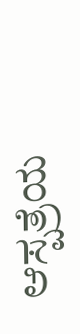ಆಸ್ಪತ್ರೆಯ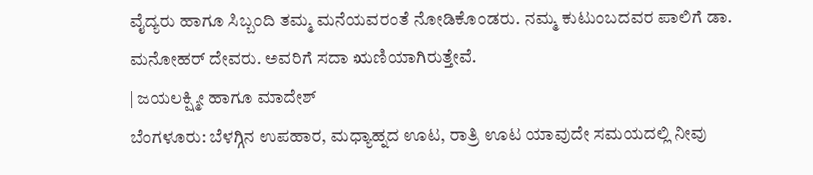ವೈದ್ಯರು ಹಾಗೂ ಸಿಬ್ಬಂದಿ ತಮ್ಮ ಮನೆಯವರಂತೆ ನೋಡಿಕೊಂಡರು. ನಮ್ಮ ಕುಟುಂಬದವರ ಪಾಲಿಗೆ ಡಾ. ಮನೋಹರ್ ದೇವರು. ಅವರಿಗೆ ಸದಾ ಋಣಿಯಾಗಿರುತ್ತೇವೆ.
| ಜಯಲಕ್ಷ್ಮೀ ಹಾಗೂ ಮಾದೇಶ್
ಬೆಂಗಳೂರು: ಬೆಳಗ್ಗಿನ ಉಪಹಾರ, ಮಧ್ಯಾಹ್ನದ ಊಟ, ರಾತ್ರಿ ಊಟ ಯಾವುದೇ ಸಮಯದಲ್ಲಿ ನೀವು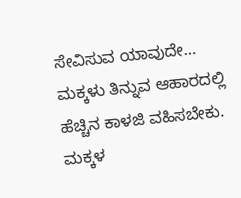ಸೇವಿಸುವ ಯಾವುದೇ…
ಮಕ್ಕಳು ತಿನ್ನುವ ಆಹಾರದಲ್ಲಿ ಹೆಚ್ಚಿನ ಕಾಳಜಿ ವಹಿಸಬೇಕು. ಮಕ್ಕಳ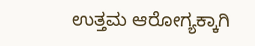ಉತ್ತಮ ಆರೋಗ್ಯಕ್ಕಾಗಿ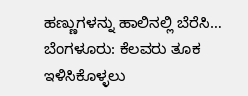ಹಣ್ಣುಗಳನ್ನು ಹಾಲಿನಲ್ಲಿ ಬೆರೆಸಿ…
ಬೆಂಗಳೂರು: ಕೆಲವರು ತೂಕ ಇಳಿಸಿಕೊಳ್ಳಲು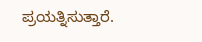ಪ್ರಯತ್ನಿಸುತ್ತಾರೆ.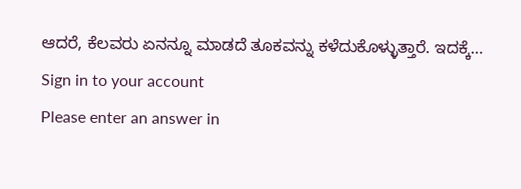ಆದರೆ, ಕೆಲವರು ಏನನ್ನೂ ಮಾಡದೆ ತೂಕವನ್ನು ಕಳೆದುಕೊಳ್ಳುತ್ತಾರೆ. ಇದಕ್ಕೆ…
Sign in to your account
Please enter an answer in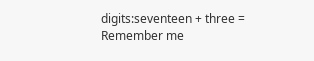digits:seventeen + three =
Remember me